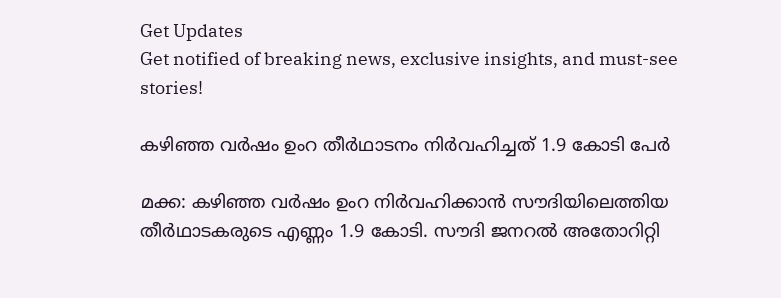Get Updates
Get notified of breaking news, exclusive insights, and must-see stories!

കഴിഞ്ഞ വര്‍ഷം ഉംറ തീര്‍ഥാടനം നിര്‍വഹിച്ചത് 1.9 കോടി പേര്‍

മക്ക: കഴിഞ്ഞ വര്‍ഷം ഉംറ നിര്‍വഹിക്കാന്‍ സൗദിയിലെത്തിയ തീര്‍ഥാടകരുടെ എണ്ണം 1.9 കോടി. സൗദി ജനറല്‍ അതോറിറ്റി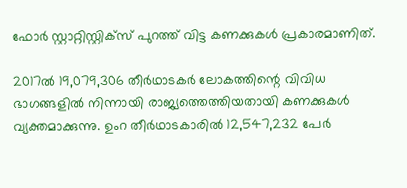ഫോര്‍ സ്റ്റാറ്റിസ്റ്റിക്സ് പുറത്ത് വിട്ട കണക്കുകള്‍ പ്രകാരമാണിത്.

2017ല്‍ 19,079,306 തീര്‍ഥാടകര്‍ ലോകത്തിന്റെ വിവിധ ഭാഗങ്ങളില്‍ നിന്നായി രാജ്യത്തെത്തിയതായി കണക്കുകള്‍ വ്യക്തമാക്കുന്നു. ഉംറ തീര്‍ഥാടകാരില്‍ 12,547,232 പേര്‍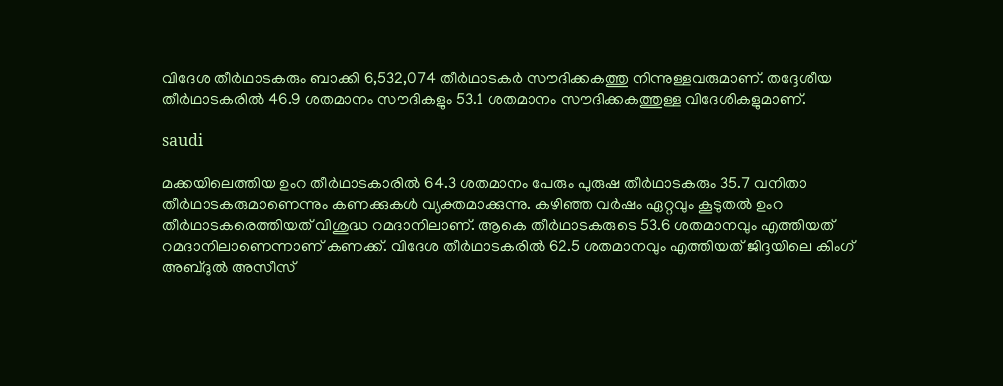വിദേശ തീര്‍ഥാടകരും ബാക്കി 6,532,074 തീര്‍ഥാടകര്‍ സൗദിക്കകത്തു നിന്നുള്ളവരുമാണ്. തദ്ദേശീയ തീര്‍ഥാടകരില്‍ 46.9 ശതമാനം സൗദികളും 53.1 ശതമാനം സൗദിക്കകത്തുള്ള വിദേശികളുമാണ്.

saudi

മക്കയിലെത്തിയ ഉംറ തീര്‍ഥാടകാരില്‍ 64.3 ശതമാനം പേരും പുരുഷ തീര്‍ഥാടകരും 35.7 വനിതാ തീര്‍ഥാടകരുമാണെന്നും കണക്കുകള്‍ വ്യക്തമാക്കുന്നു. കഴിഞ്ഞ വര്‍ഷം ഏറ്റവും കൂടുതല്‍ ഉംറ തീര്‍ഥാടകരെത്തിയത് വിശുദ്ധ റമദാനിലാണ്. ആകെ തീര്‍ഥാടകരുടെ 53.6 ശതമാനവും എത്തിയത് റമദാനിലാണെന്നാണ് കണക്ക്. വിദേശ തീര്‍ഥാടകരില്‍ 62.5 ശതമാനവും എത്തിയത് ജിദ്ദയിലെ കിംഗ് അബ്ദുല്‍ അസീസ്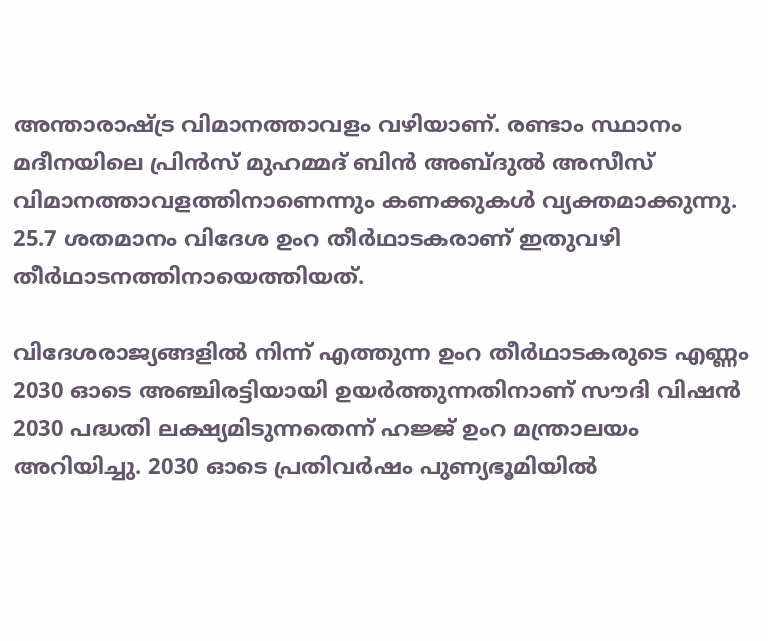അന്താരാഷ്ട്ര വിമാനത്താവളം വഴിയാണ്. രണ്ടാം സ്ഥാനം മദീനയിലെ പ്രിന്‍സ് മുഹമ്മദ് ബിന്‍ അബ്ദുല്‍ അസീസ് വിമാനത്താവളത്തിനാണെന്നും കണക്കുകള്‍ വ്യക്തമാക്കുന്നു. 25.7 ശതമാനം വിദേശ ഉംറ തീര്‍ഥാടകരാണ് ഇതുവഴി തീര്‍ഥാടനത്തിനായെത്തിയത്.

വിദേശരാജ്യങ്ങളില്‍ നിന്ന് എത്തുന്ന ഉംറ തീര്‍ഥാടകരുടെ എണ്ണം 2030 ഓടെ അഞ്ചിരട്ടിയായി ഉയര്‍ത്തുന്നതിനാണ് സൗദി വിഷന്‍ 2030 പദ്ധതി ലക്ഷ്യമിടുന്നതെന്ന് ഹജ്ജ് ഉംറ മന്ത്രാലയം അറിയിച്ചു. 2030 ഓടെ പ്രതിവര്‍ഷം പുണ്യഭൂമിയില്‍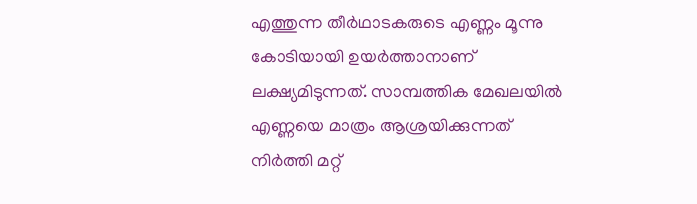എത്തുന്ന തീര്‍ഥാടകരുടെ എണ്ണം മൂന്നു കോടിയായി ഉയര്‍ത്താനാണ് ലക്ഷ്യമിടുന്നത്. സാമ്പത്തിക മേഖലയില്‍ എണ്ണയെ മാത്രം ആശ്രയിക്കുന്നത് നിര്‍ത്തി മറ്റ്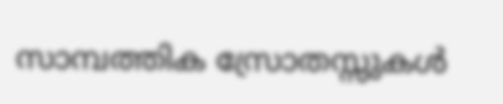സാമ്പത്തിക സ്രോതസ്സുകള്‍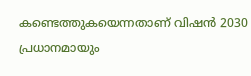കണ്ടെത്തുകയെന്നതാണ് വിഷന്‍ 2030 പ്രധാനമായും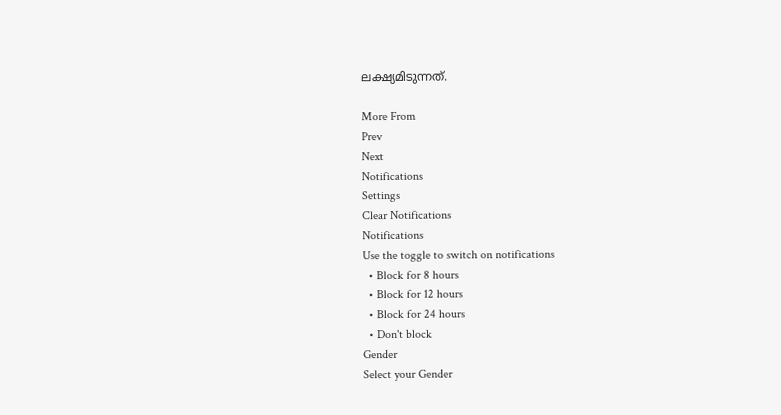ലക്ഷ്യമിടുന്നത്.

More From
Prev
Next
Notifications
Settings
Clear Notifications
Notifications
Use the toggle to switch on notifications
  • Block for 8 hours
  • Block for 12 hours
  • Block for 24 hours
  • Don't block
Gender
Select your Gender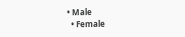• Male
  • Female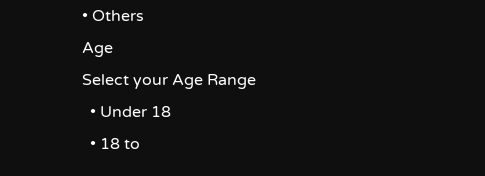• Others
Age
Select your Age Range
  • Under 18
  • 18 to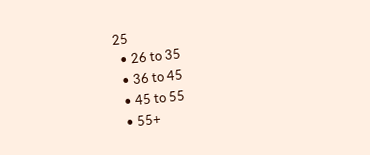25
  • 26 to 35
  • 36 to 45
  • 45 to 55
  • 55+